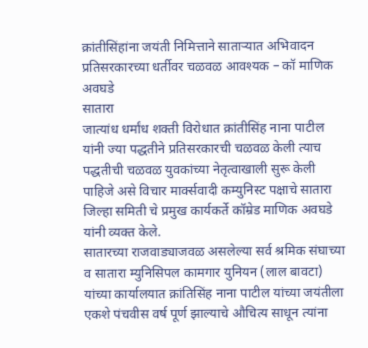क्रांतीसिंहांना जयंती निमित्ताने साताऱ्यात अभिवादन
प्रतिसरकारच्या धर्तीवर चळवळ आवश्यक – कॉ माणिक अवघडे
सातारा
जात्यांध धर्मांध शक्ती विरोधात क्रांतीसिंह नाना पाटील यांनी ज्या पद्धतीने प्रतिसरकारची चळवळ केली त्याच पद्धतीची चळवळ युवकांच्या नेतृत्वाखाली सुरू केली पाहिजे असे विचार मार्क्सवादी कम्युनिस्ट पक्षाचे सातारा जिल्हा समिती चे प्रमुख कार्यकर्ते कॉम्रेड माणिक अवघडे यांनी व्यक्त केले.
सातारच्या राजवाड्याजवळ असलेल्या सर्व श्रमिक संघाच्या व सातारा म्युनिसिपल कामगार युनियन (लाल बावटा) यांच्या कार्यालयात क्रांतिसिंह नाना पाटील यांच्या जयंतीला एकशे पंचवीस वर्ष पूर्ण झाल्याचे औचित्य साधून त्यांना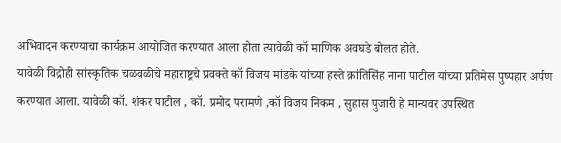अभिवादन करण्याचा कार्यक्रम आयोजित करण्यात आला होता त्यावेळी कॉ माणिक अवघडे बोलत होते.
यावेळी विद्रोही सांस्कृतिक चळवळीचे महाराष्ट्रचे प्रवक्ते कॉ विजय मांडके यांच्या हस्ते क्रांतिसिंह नाना पाटील यांच्या प्रतिमेस पुष्पहार अर्पण करण्यात आला. यावेळी कॉ. शंकर पाटील , कॉ. प्रमोद परामणे ,कॉ विजय निकम , सुहास पुजारी हे मान्यवर उपस्थित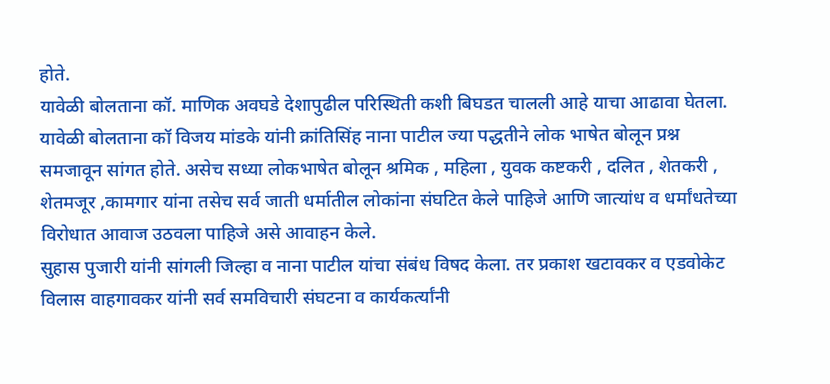होते.
यावेळी बोलताना कॉ. माणिक अवघडे देशापुढील परिस्थिती कशी बिघडत चालली आहे याचा आढावा घेतला.
यावेळी बोलताना कॉ विजय मांडके यांनी क्रांतिसिंह नाना पाटील ज्या पद्धतीने लोक भाषेत बोलून प्रश्न समजावून सांगत होते. असेच सध्या लोकभाषेत बोलून श्रमिक , महिला , युवक कष्टकरी , दलित , शेतकरी , शेतमजूर ,कामगार यांना तसेच सर्व जाती धर्मातील लोकांना संघटित केले पाहिजे आणि जात्यांध व धर्मांधतेच्या विरोधात आवाज उठवला पाहिजे असे आवाहन केले.
सुहास पुजारी यांनी सांगली जिल्हा व नाना पाटील यांचा संबंध विषद केला. तर प्रकाश खटावकर व एडवोकेट विलास वाहगावकर यांनी सर्व समविचारी संघटना व कार्यकर्त्यांनी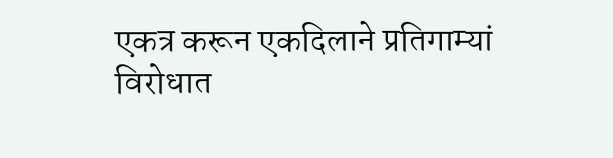एकत्र करून एकदिलाने प्रतिगाम्यां विरोधात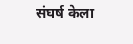संघर्ष केला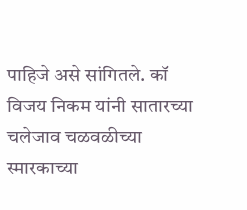पाहिजे असे सांगितले. कॉ विजय निकम यांनी सातारच्या चलेजाव चळवळीच्या स्मारकाच्या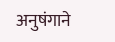अनुषंगाने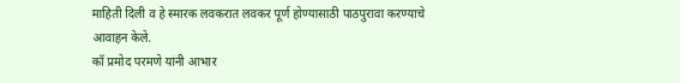माहिती दिली व हे स्मारक लवकरात लवकर पूर्ण होण्यासाठी पाठपुरावा करण्याचे आवाहन केले.
कॉ प्रमोद परमणे यांनी आभार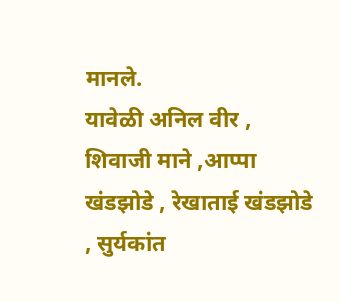मानले.
यावेळी अनिल वीर , शिवाजी माने ,आप्पा खंडझोडे , रेखाताई खंडझोडे , सुर्यकांत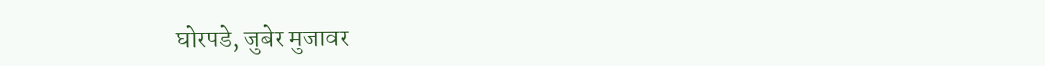घोरपडे, जुबेर मुजावर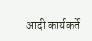आदी कार्यकर्ते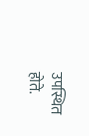उपस्थित होते.